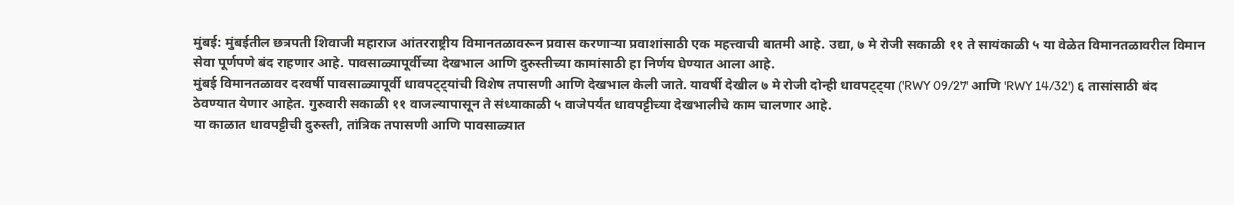मुंबई: मुंबईतील छत्रपती शिवाजी महाराज आंतरराष्ट्रीय विमानतळावरून प्रवास करणाऱ्या प्रवाशांसाठी एक महत्त्वाची बातमी आहे. उद्या, ७ मे रोजी सकाळी ११ ते सायंकाळी ५ या वेळेत विमानतळावरील विमान सेवा पूर्णपणे बंद राहणार आहे. पावसाळ्यापूर्वीच्या देखभाल आणि दुरुस्तीच्या कामांसाठी हा निर्णय घेण्यात आला आहे.
मुंबई विमानतळावर दरवर्षी पावसाळ्यापूर्वी धावपट्ट्यांची विशेष तपासणी आणि देखभाल केली जाते. यावर्षी देखील ७ मे रोजी दोन्ही धावपट्ट्या ('RWY 09/27' आणि 'RWY 14/32') ६ तासांसाठी बंद ठेवण्यात येणार आहेत. गुरुवारी सकाळी ११ वाजल्यापासून ते संध्याकाळी ५ वाजेपर्यंत धावपट्टीच्या देखभालीचे काम चालणार आहे.
या काळात धावपट्टीची दुरुस्ती, तांत्रिक तपासणी आणि पावसाळ्यात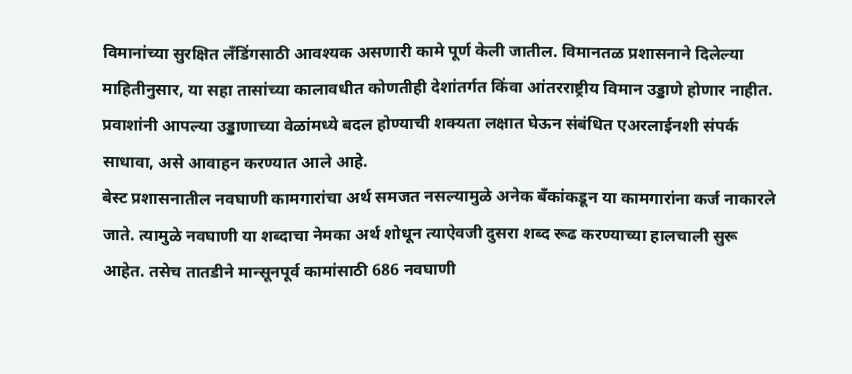विमानांच्या सुरक्षित लँडिंगसाठी आवश्यक असणारी कामे पूर्ण केली जातील. विमानतळ प्रशासनाने दिलेल्या माहितीनुसार, या सहा तासांच्या कालावधीत कोणतीही देशांतर्गत किंवा आंतरराष्ट्रीय विमान उड्डाणे होणार नाहीत. प्रवाशांनी आपल्या उड्डाणाच्या वेळांमध्ये बदल होण्याची शक्यता लक्षात घेऊन संबंधित एअरलाईनशी संपर्क साधावा, असे आवाहन करण्यात आले आहे.
बेस्ट प्रशासनातील नवघाणी कामगारांचा अर्थ समजत नसल्यामुळे अनेक बँकांकडून या कामगारांना कर्ज नाकारले जाते. त्यामुळे नवघाणी या शब्दाचा नेमका अर्थ शोधून त्याऐवजी दुसरा शब्द रूढ करण्याच्या हालचाली सुरू आहेत. तसेच तातडीने मान्सूनपूर्व कामांसाठी 686 नवघाणी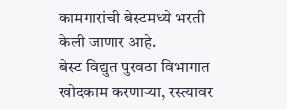कामगारांची बेस्टमध्ये भरती केली जाणार आहे.
बेस्ट विद्युत पुरवठा विभागात खोदकाम करणाऱ्या, रस्त्यावर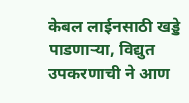केबल लाईनसाठी खड्डे पाडणाऱ्या, विद्युत उपकरणाची ने आण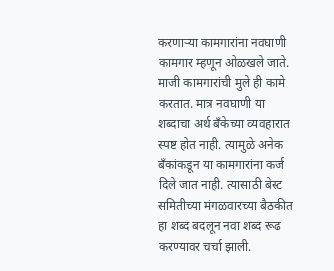करणाऱ्या कामगारांना नवघाणी कामगार म्हणून ओळखले जाते. माजी कामगारांची मुले ही कामे करतात. मात्र नवघाणी या शब्दाचा अर्थ बँकेच्या व्यवहारात स्पष्ट होत नाही. त्यामुळे अनेक बँकांकडून या कामगारांना कर्ज दिले जात नाही. त्यासाठी बेस्ट समितीच्या मंगळवारच्या बैठकीत हा शब्द बदलून नवा शब्द रूढ करण्यावर चर्चा झाली.